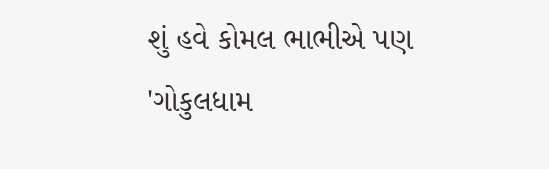શું હવે કોમલ ભાભીએ પણ 'ગોકુલધામ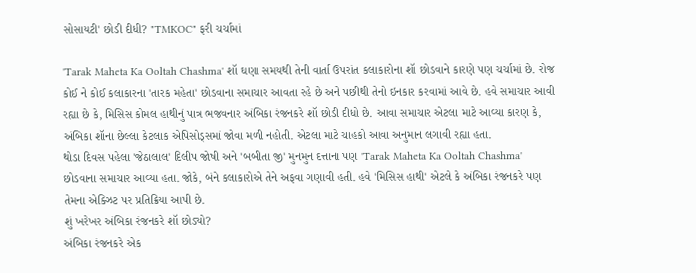સોસાયટી' છોડી દીધી? "TMKOC" ફરી ચર્ચામાં

'Tarak Maheta Ka Ooltah Chashma' શૉ ઘણા સમયથી તેની વાર્તા ઉપરાંત કલાકારોના શૉ છોડવાને કારણે પણ ચર્ચામાં છે. રોજ કોઈ ને કોઈ કલાકારના 'તારક મહેતા' છોડવાના સમાચાર આવતા રહે છે અને પછીથી તેનો ઇનકાર કરવામાં આવે છે. હવે સમાચાર આવી રહ્યા છે કે, મિસિસ કોમલ હાથીનું પાત્ર ભજવનાર અંબિકા રંજનકરે શૉ છોડી દીધો છે. આવા સમાચાર એટલા માટે આવ્યા કારણ કે, અંબિકા શૉના છેલ્લા કેટલાક એપિસોડ્સમાં જોવા મળી નહોતી. એટલા માટે ચાહકો આવા અનુમાન લગાવી રહ્યા હતા.
થોડા દિવસ પહેલા 'જેઠાલાલ' દિલીપ જોષી અને 'બબીતા જી' મુનમુન દત્તાના પણ 'Tarak Maheta Ka Ooltah Chashma' છોડવાના સમાચાર આવ્યા હતા. જોકે, બંને કલાકારોએ તેને અફવા ગણાવી હતી. હવે 'મિસિસ હાથી' એટલે કે અંબિકા રંજનકરે પણ તેમના એક્ઝિટ પર પ્રતિક્રિયા આપી છે.
શું ખરેખર અંબિકા રંજનકરે શૉ છોડ્યો?
અંબિકા રંજનકરે એક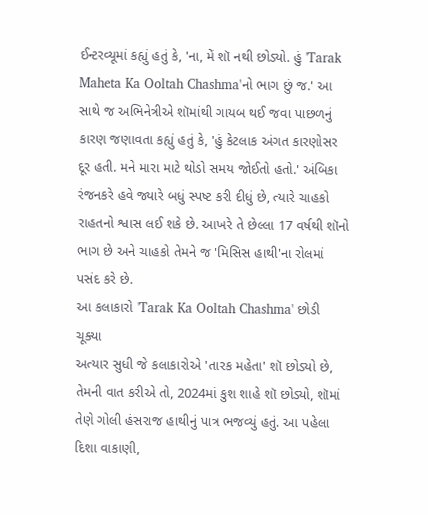ઈન્ટરવ્યૂમાં કહ્યું હતું કે, 'ના, મેં શૉ નથી છોડ્યો. હું 'Tarak Maheta Ka Ooltah Chashma'નો ભાગ છું જ.' આ સાથે જ અભિનેત્રીએ શૉમાંથી ગાયબ થઈ જવા પાછળનું કારણ જણાવતા કહ્યું હતું કે, 'હું કેટલાક અંગત કારણોસર દૂર હતી. મને મારા માટે થોડો સમય જોઈતો હતો.' અંબિકા રંજનકરે હવે જ્યારે બધું સ્પષ્ટ કરી દીધું છે, ત્યારે ચાહકો રાહતનો શ્વાસ લઈ શકે છે. આખરે તે છેલ્લા 17 વર્ષથી શૉનો ભાગ છે અને ચાહકો તેમને જ 'મિસિસ હાથી'ના રોલમાં પસંદ કરે છે.
આ કલાકારો 'Tarak Ka Ooltah Chashma' છોડી ચૂક્યા
અત્યાર સુધી જે કલાકારોએ 'તારક મહેતા' શૉ છોડ્યો છે, તેમની વાત કરીએ તો, 2024માં કુશ શાહે શૉ છોડ્યો, શૉમાં તેણે ગોલી હંસરાજ હાથીનું પાત્ર ભજવ્યું હતું. આ પહેલા દિશા વાકાણી,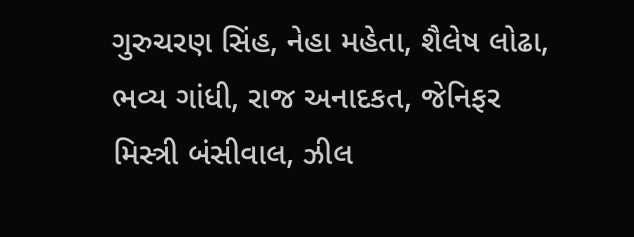ગુરુચરણ સિંહ, નેહા મહેતા, શૈલેષ લોઢા, ભવ્ય ગાંધી, રાજ અનાદકત, જેનિફર મિસ્ત્રી બંસીવાલ, ઝીલ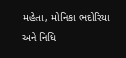મહેતા, મોનિકા ભદોરિયા અને નિધિ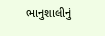ભાનુશાલીનું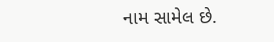નામ સામેલ છે.